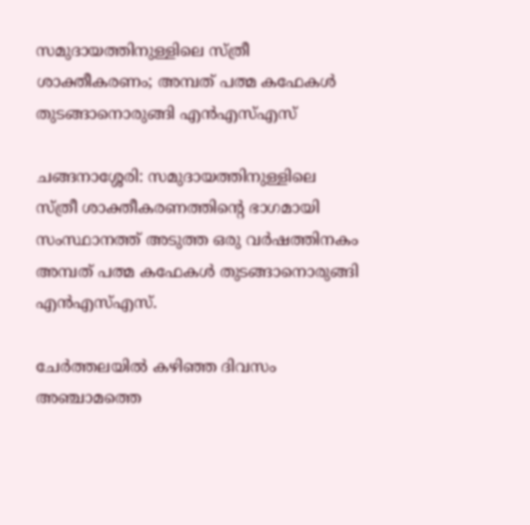സമുദായത്തിനുള്ളിലെ സ്ത്രീ ശാക്തീകരണം; അമ്പത് പത്മ കഫേകള്‍ തുടങ്ങാനൊരുങ്ങി എന്‍എസ്എസ്‌

ചങ്ങനാശ്ശേരി: സമുദായത്തിനുള്ളിലെ സ്ത്രീ ശാക്തീകരണത്തിന്റെ ഭാഗമായി സംസ്ഥാനത്ത് അടുത്ത ഒരു വര്‍ഷത്തിനകം അമ്പത് പത്മ കഫേകള്‍ തുടങ്ങാനൊരുങ്ങി എന്‍എസ്എസ്.

ചേര്‍ത്തലയില്‍ കഴിഞ്ഞ ദിവസം അഞ്ചാമത്തെ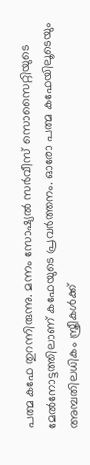പത്മ കഫേ തുറന്നിരുന്നു. മന്നം സോഷ്യല്‍ സര്‍വീസ് സൊസൈറ്റിയുടെ മേല്‍നോട്ടത്തിലാണ് കഫേയുടെ പ്രവര്‍ത്തനം. ഓരോ പത്മ കഫേയിലൂടെയും അമ്പതിലധികം സ്ത്രീകള്‍ക്ക്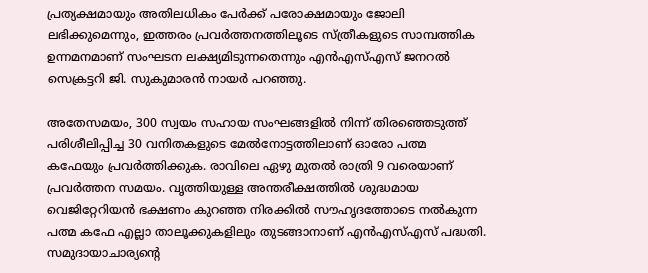പ്രത്യക്ഷമായും അതിലധികം പേര്‍ക്ക് പരോക്ഷമായും ജോലി ലഭിക്കുമെന്നും, ഇത്തരം പ്രവര്‍ത്തനത്തിലൂടെ സ്ത്രീകളുടെ സാമ്പത്തിക ഉന്നമനമാണ് സംഘടന ലക്ഷ്യമിടുന്നതെന്നും എന്‍എസ്എസ് ജനറല്‍ സെക്രട്ടറി ജി. സുകുമാരന്‍ നായര്‍ പറഞ്ഞു.

അതേസമയം, 300 സ്വയം സഹായ സംഘങ്ങളില്‍ നിന്ന് തിരഞ്ഞെടുത്ത് പരിശീലിപ്പിച്ച 30 വനിതകളുടെ മേല്‍നോട്ടത്തിലാണ് ഓരോ പത്മ കഫേയും പ്രവര്‍ത്തിക്കുക. രാവിലെ ഏഴു മുതല്‍ രാത്രി 9 വരെയാണ് പ്രവര്‍ത്തന സമയം. വൃത്തിയുള്ള അന്തരീക്ഷത്തില്‍ ശുദ്ധമായ വെജിറ്റേറിയന്‍ ഭക്ഷണം കുറഞ്ഞ നിരക്കില്‍ സൗഹൃദത്തോടെ നല്‍കുന്ന പത്മ കഫേ എല്ലാ താലൂക്കുകളിലും തുടങ്ങാനാണ് എന്‍എസ്എസ് പദ്ധതി. സമുദായാചാര്യന്റെ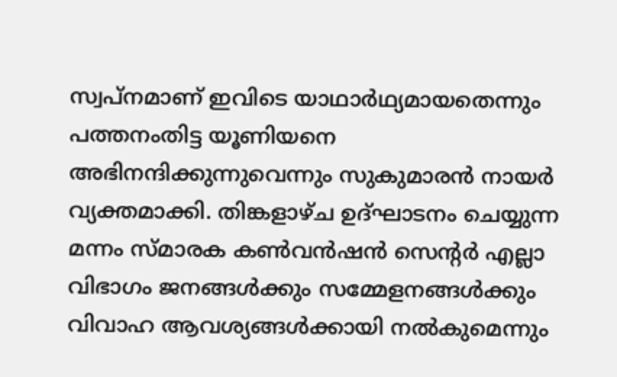സ്വപ്‌നമാണ് ഇവിടെ യാഥാര്‍ഥ്യമായതെന്നും പത്തനംതിട്ട യൂണിയനെ അഭിനന്ദിക്കുന്നുവെന്നും സുകുമാരന്‍ നായര്‍ വ്യക്തമാക്കി. തിങ്കളാഴ്ച ഉദ്ഘാടനം ചെയ്യുന്ന മന്നം സ്മാരക കണ്‍വന്‍ഷന്‍ സെന്റര്‍ എല്ലാ വിഭാഗം ജനങ്ങള്‍ക്കും സമ്മേളനങ്ങള്‍ക്കും വിവാഹ ആവശ്യങ്ങള്‍ക്കായി നല്‍കുമെന്നും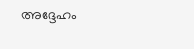അദ്ദേഹം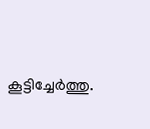കൂട്ടിച്ചേര്‍ത്തു.